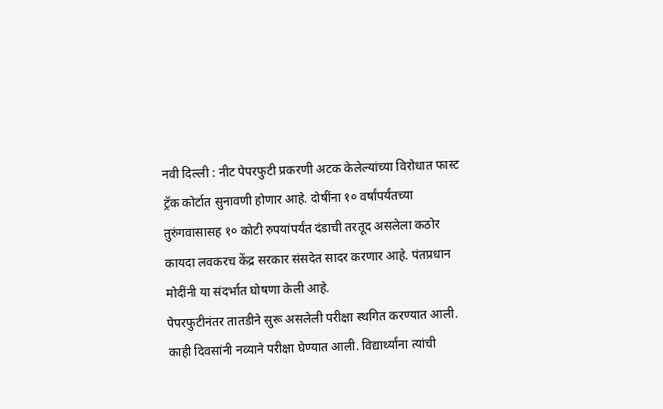नवी दिल्ली : नीट पेपरफुटी प्रकरणी अटक केलेल्यांच्या विरोधात फास्ट ट्रॅक कोर्टात सुनावणी होणार आहे. दोषींना १० वर्षांपर्यंतच्या तुरुंगवासासह १० कोटी रुपयांपर्यंत दंडाची तरतूद असलेला कठोर कायदा लवकरच केंद्र सरकार संसदेत सादर करणार आहे. पंतप्रधान मोदींनी या संदर्भात घोषणा केली आहे.
पेपरफुटीनंतर तातडीने सुरू असलेली परीक्षा स्थगित करण्यात आली. काही दिवसांनी नव्याने परीक्षा घेण्यात आली. विद्यार्थ्यांना त्यांची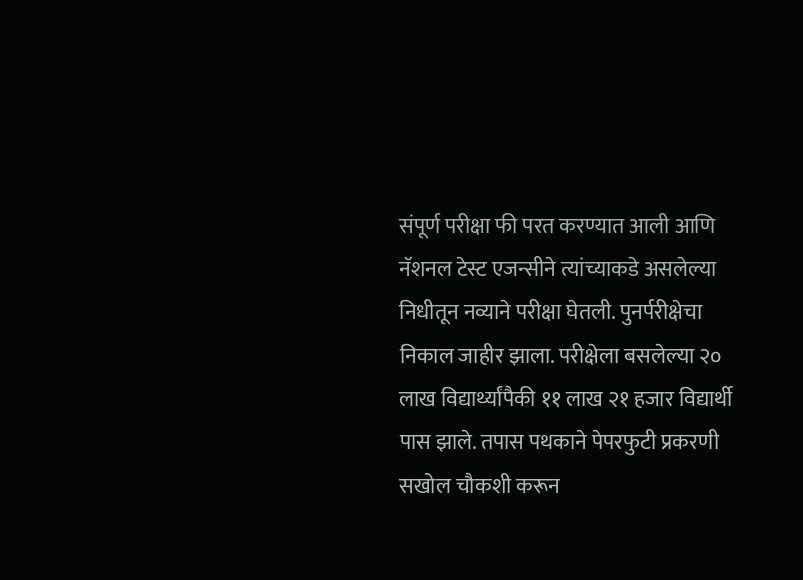संपूर्ण परीक्षा फी परत करण्यात आली आणि नॅशनल टेस्ट एजन्सीने त्यांच्याकडे असलेल्या निधीतून नव्याने परीक्षा घेतली. पुनर्परीक्षेचा निकाल जाहीर झाला. परीक्षेला बसलेल्या २० लाख विद्यार्थ्यांपैकी ११ लाख २१ हजार विद्यार्थी पास झाले. तपास पथकाने पेपरफुटी प्रकरणी सखोल चौकशी करून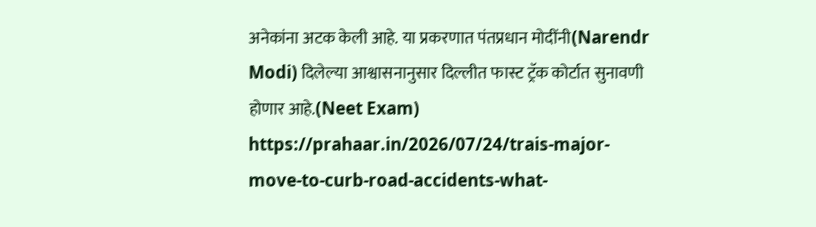अनेकांना अटक केली आहे. या प्रकरणात पंतप्रधान मोदींनी(Narendr Modi) दिलेल्या आश्वासनानुसार दिल्लीत फास्ट ट्रॅक कोर्टात सुनावणी होणार आहे.(Neet Exam)
https://prahaar.in/2026/07/24/trais-major-move-to-curb-road-accidents-what-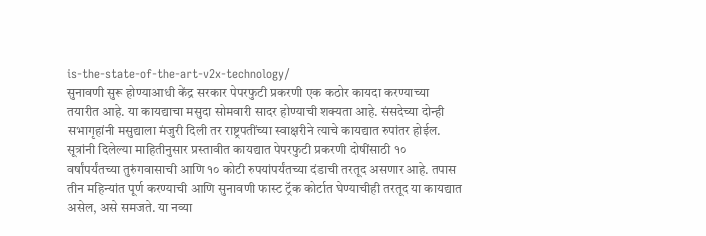is-the-state-of-the-art-v2x-technology/
सुनावणी सुरू होण्याआधी केंद्र सरकार पेपरफुटी प्रकरणी एक कठोर कायदा करण्याच्या तयारीत आहे. या कायद्याचा मसुदा सोमवारी सादर होण्याची शक्यता आहे. संसदेच्या दोन्ही सभागृहांनी मसुद्याला मंजुरी दिली तर राष्ट्रपतींच्या स्वाक्षरीने त्याचे कायद्यात रुपांतर होईल. सूत्रांनी दिलेल्या माहितीनुसार प्रस्तावीत कायद्यात पेपरफुटी प्रकरणी दोषींसाठी १० वर्षांपर्यंतच्या तुरुंगवासाची आणि १० कोटी रुपयांपर्यंतच्या दंडाची तरतूद असणार आहे. तपास तीन महिन्यांत पूर्ण करण्याची आणि सुनावणी फास्ट ट्रॅक कोर्टात घेण्याचीही तरतूद या कायद्यात असेल, असे समजते. या नव्या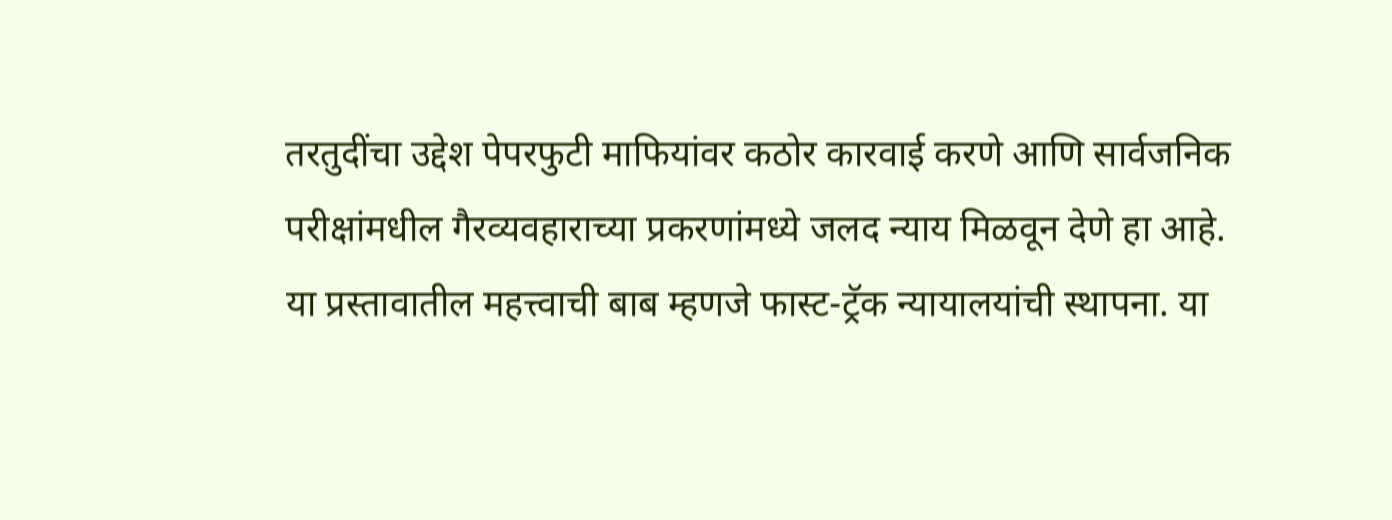तरतुदींचा उद्देश पेपरफुटी माफियांवर कठोर कारवाई करणे आणि सार्वजनिक परीक्षांमधील गैरव्यवहाराच्या प्रकरणांमध्ये जलद न्याय मिळवून देणे हा आहे.
या प्रस्तावातील महत्त्वाची बाब म्हणजे फास्ट-ट्रॅक न्यायालयांची स्थापना. या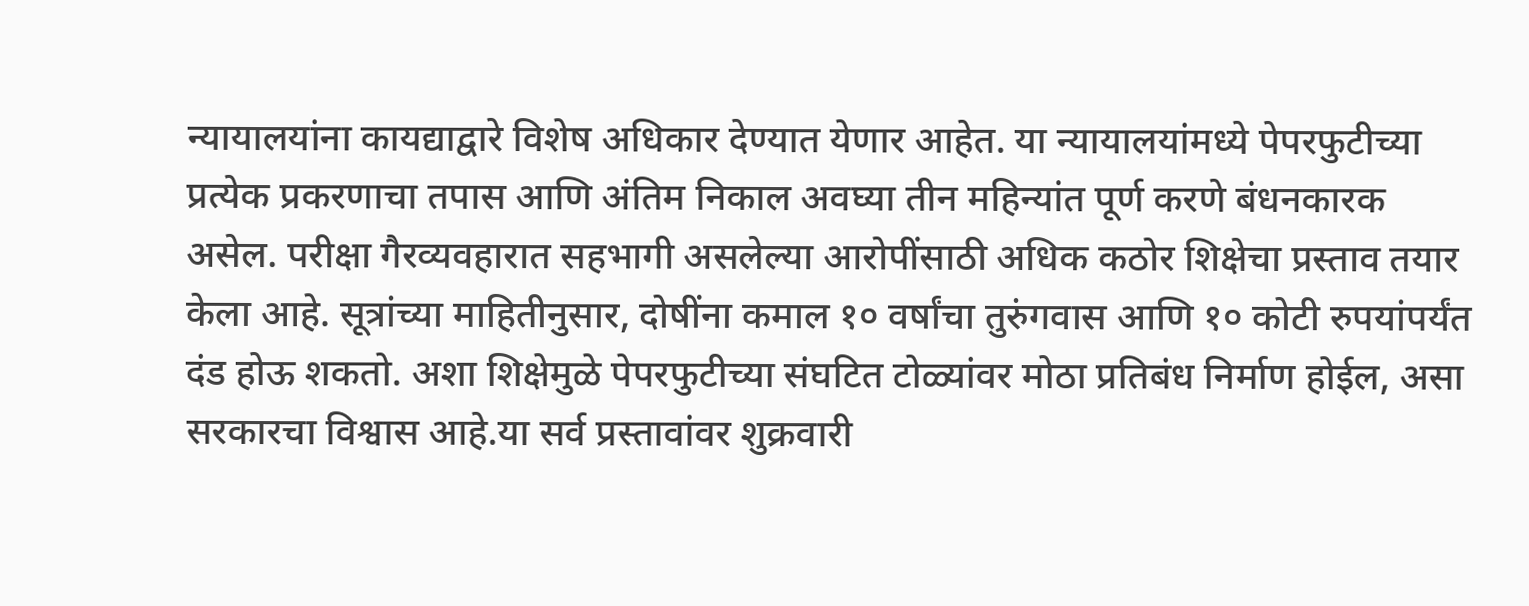न्यायालयांना कायद्याद्वारे विशेष अधिकार देण्यात येणार आहेत. या न्यायालयांमध्ये पेपरफुटीच्या प्रत्येक प्रकरणाचा तपास आणि अंतिम निकाल अवघ्या तीन महिन्यांत पूर्ण करणे बंधनकारक असेल. परीक्षा गैरव्यवहारात सहभागी असलेल्या आरोपींसाठी अधिक कठोर शिक्षेचा प्रस्ताव तयार केला आहे. सूत्रांच्या माहितीनुसार, दोषींना कमाल १० वर्षांचा तुरुंगवास आणि १० कोटी रुपयांपर्यंत दंड होऊ शकतो. अशा शिक्षेमुळे पेपरफुटीच्या संघटित टोळ्यांवर मोठा प्रतिबंध निर्माण होईल, असा सरकारचा विश्वास आहे.या सर्व प्रस्तावांवर शुक्रवारी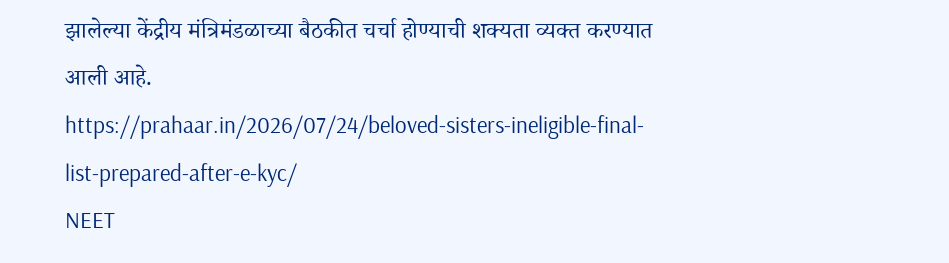झालेल्या केंद्रीय मंत्रिमंडळाच्या बैठकीत चर्चा होण्याची शक्यता व्यक्त करण्यात आली आहे.
https://prahaar.in/2026/07/24/beloved-sisters-ineligible-final-list-prepared-after-e-kyc/
NEET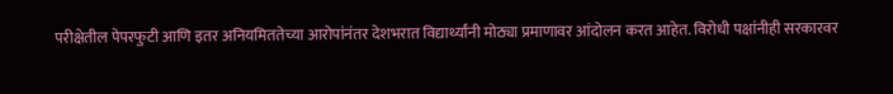परीक्षेतील पेपरफुटी आणि इतर अनियमिततेच्या आरोपांनंतर देशभरात विद्यार्थ्यांनी मोठ्या प्रमाणावर आंदोलन करत आहेत. विरोधी पक्षांनीही सरकारवर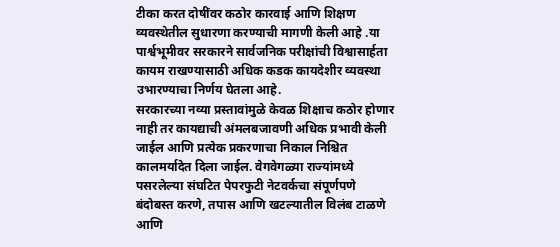टीका करत दोषींवर कठोर कारवाई आणि शिक्षण व्यवस्थेतील सुधारणा करण्याची मागणी केली आहे .या पार्श्वभूमीवर सरकारने सार्वजनिक परीक्षांची विश्वासार्हता कायम राखण्यासाठी अधिक कडक कायदेशीर व्यवस्था उभारण्याचा निर्णय घेतला आहे.
सरकारच्या नव्या प्रस्तावांमुळे केवळ शिक्षाच कठोर होणार नाही तर कायद्याची अंमलबजावणी अधिक प्रभावी केली जाईल आणि प्रत्येक प्रकरणाचा निकाल निश्चित कालमर्यादेत दिला जाईल. वेगवेगळ्या राज्यांमध्ये पसरलेल्या संघटित पेपरफुटी नेटवर्कचा संपूर्णपणे बंदोबस्त करणे, तपास आणि खटल्यातील विलंब टाळणे आणि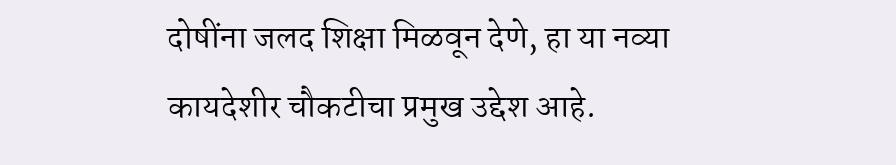दोषींना जलद शिक्षा मिळवून देणे, हा या नव्या कायदेशीर चौकटीचा प्रमुख उद्देश आहे.